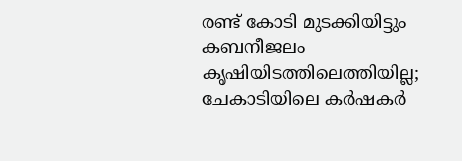രണ്ട് കോടി മുടക്കിയിട്ടും കബനീജലം കൃഷിയിടത്തിലെത്തിയില്ല; ചേകാടിയിലെ കര്‍ഷകര്‍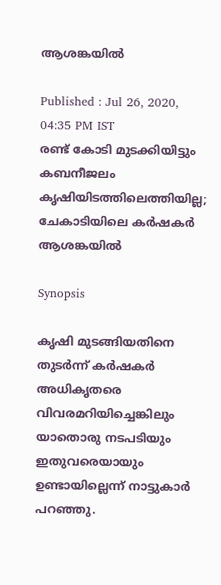ആശങ്കയില്‍

Published : Jul 26, 2020, 04:35 PM IST
രണ്ട് കോടി മുടക്കിയിട്ടും കബനീജലം കൃഷിയിടത്തിലെത്തിയില്ല; ചേകാടിയിലെ കര്‍ഷകര്‍ ആശങ്കയില്‍

Synopsis

കൃഷി മുടങ്ങിയതിനെ തുടര്‍ന്ന് കര്‍ഷകര്‍ അധികൃതരെ വിവരമറിയിച്ചെങ്കിലും യാതൊരു നടപടിയും ഇതുവരെയായും ഉണ്ടായില്ലെന്ന് നാട്ടുകാര്‍ പറഞ്ഞു.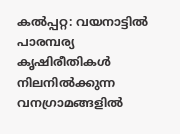കല്‍പ്പറ്റ: വയനാട്ടില്‍ പാരമ്പര്യ കൃഷിരീതികള്‍ നിലനില്‍ക്കുന്ന വനഗ്രാമങ്ങളില്‍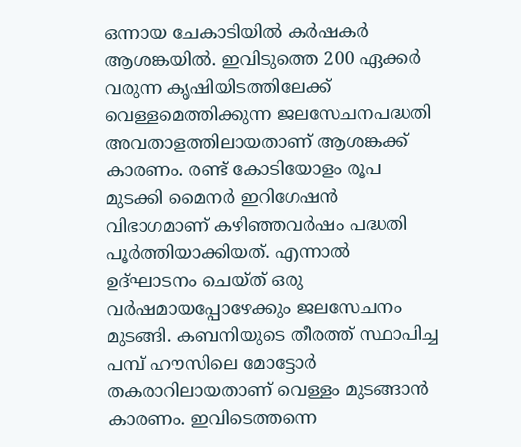ഒന്നായ ചേകാടിയില്‍ കര്‍ഷകര്‍ ആശങ്കയില്‍. ഇവിടുത്തെ 200 ഏക്കര്‍ വരുന്ന കൃഷിയിടത്തിലേക്ക് വെള്ളമെത്തിക്കുന്ന ജലസേചനപദ്ധതി അവതാളത്തിലായതാണ് ആശങ്കക്ക് കാരണം. രണ്ട് കോടിയോളം രൂപ മുടക്കി മൈനര്‍ ഇറിഗേഷന്‍ വിഭാഗമാണ് കഴിഞ്ഞവര്‍ഷം പദ്ധതി പൂര്‍ത്തിയാക്കിയത്. എന്നാല്‍ ഉദ്ഘാടനം ചെയ്ത് ഒരു വര്‍ഷമായപ്പോഴേക്കും ജലസേചനം മുടങ്ങി. കബനിയുടെ തീരത്ത് സ്ഥാപിച്ച പമ്പ് ഹൗസിലെ മോട്ടോര്‍ തകരാറിലായതാണ് വെള്ളം മുടങ്ങാന്‍ കാരണം. ഇവിടെത്തന്നെ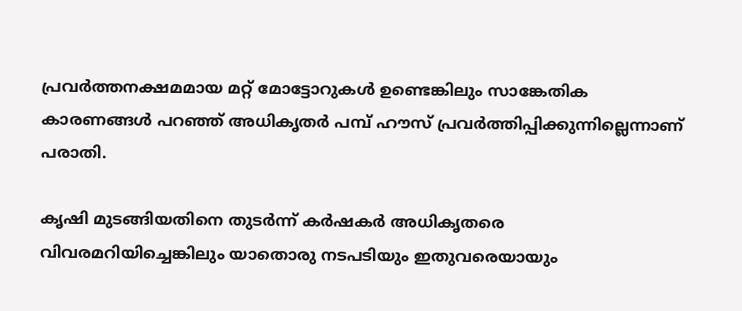പ്രവര്‍ത്തനക്ഷമമായ മറ്റ് മോട്ടോറുകള്‍ ഉണ്ടെങ്കിലും സാങ്കേതിക കാരണങ്ങള്‍ പറഞ്ഞ് അധികൃതര്‍ പമ്പ് ഹൗസ് പ്രവര്‍ത്തിപ്പിക്കുന്നില്ലെന്നാണ് പരാതി.

കൃഷി മുടങ്ങിയതിനെ തുടര്‍ന്ന് കര്‍ഷകര്‍ അധികൃതരെ വിവരമറിയിച്ചെങ്കിലും യാതൊരു നടപടിയും ഇതുവരെയായും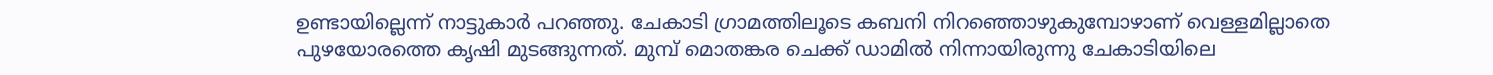ഉണ്ടായില്ലെന്ന് നാട്ടുകാര്‍ പറഞ്ഞു. ചേകാടി ഗ്രാമത്തിലൂടെ കബനി നിറഞ്ഞൊഴുകുമ്പോഴാണ് വെള്ളമില്ലാതെ പുഴയോരത്തെ കൃഷി മുടങ്ങുന്നത്. മുമ്പ് മൊതങ്കര ചെക്ക് ഡാമില്‍ നിന്നായിരുന്നു ചേകാടിയിലെ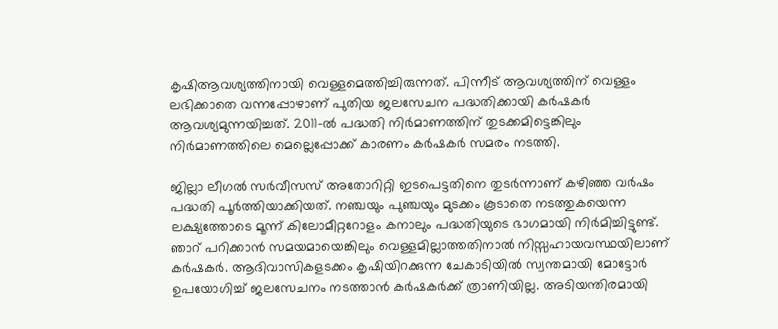കൃഷിആവശ്യത്തിനായി വെള്ളമെത്തിച്ചിരുന്നത്. പിന്നീട് ആവശ്യത്തിന് വെള്ളം ലഭിക്കാതെ വന്നപ്പോഴാണ് പുതിയ ജലസേചന പദ്ധതിക്കായി കര്‍ഷകര്‍ ആവശ്യമുന്നയിച്ചത്. 2011-ല്‍ പദ്ധതി നിര്‍മാണത്തിന് തുടക്കമിട്ടെങ്കിലും നിര്‍മാണത്തിലെ മെല്ലെപ്പോക്ക് കാരണം കര്‍ഷകര്‍ സമരം നടത്തി.

ജില്ലാ ലീഗല്‍ സര്‍വീസസ് അതോറിറ്റി ഇടപെട്ടതിനെ തുടര്‍ന്നാണ് കഴിഞ്ഞ വര്‍ഷം പദ്ധതി പൂര്‍ത്തിയാക്കിയത്. നഞ്ചയും പുഞ്ചയും മുടക്കം കൂടാതെ നടത്തുകയെന്ന ലക്ഷ്യത്തോടെ മൂന്ന് കിലോമീറ്ററോളം കനാലും പദ്ധതിയുടെ ഭാഗമായി നിര്‍മിച്ചിട്ടുണ്ട്. ഞാറ് പറിക്കാന്‍ സമയമായെങ്കിലും വെള്ളമില്ലാത്തതിനാല്‍ നിസ്സഹായവസ്ഥയിലാണ് കര്‍ഷകര്‍. ആദിവാസികളടക്കം കൃഷിയിറക്കുന്ന ചേകാടിയില്‍ സ്വന്തമായി മോട്ടോര്‍ ഉപയോഗിച്ച് ജലസേചനം നടത്താന്‍ കര്‍ഷകര്‍ക്ക് ത്രാണിയില്ല. അടിയന്തിരമായി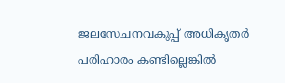ജലസേചനവകുപ്പ് അധികൃതര്‍ പരിഹാരം കണ്ടില്ലെങ്കില്‍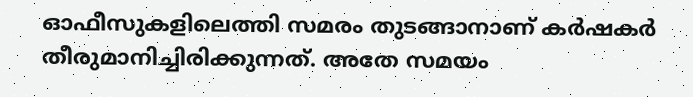ഓഫീസുകളിലെത്തി സമരം തുടങ്ങാനാണ് കര്‍ഷകര്‍ തീരുമാനിച്ചിരിക്കുന്നത്. അതേ സമയം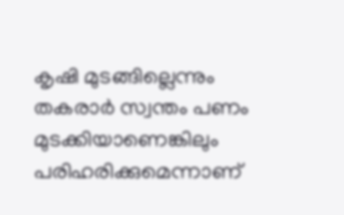കൃഷി മുടങ്ങില്ലെന്നും തകരാര്‍ സ്വന്തം പണം മുടക്കിയാണെങ്കിലും പരിഹരിക്കുമെന്നാണ്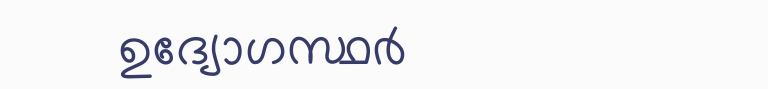ഉദ്യോഗസ്ഥര്‍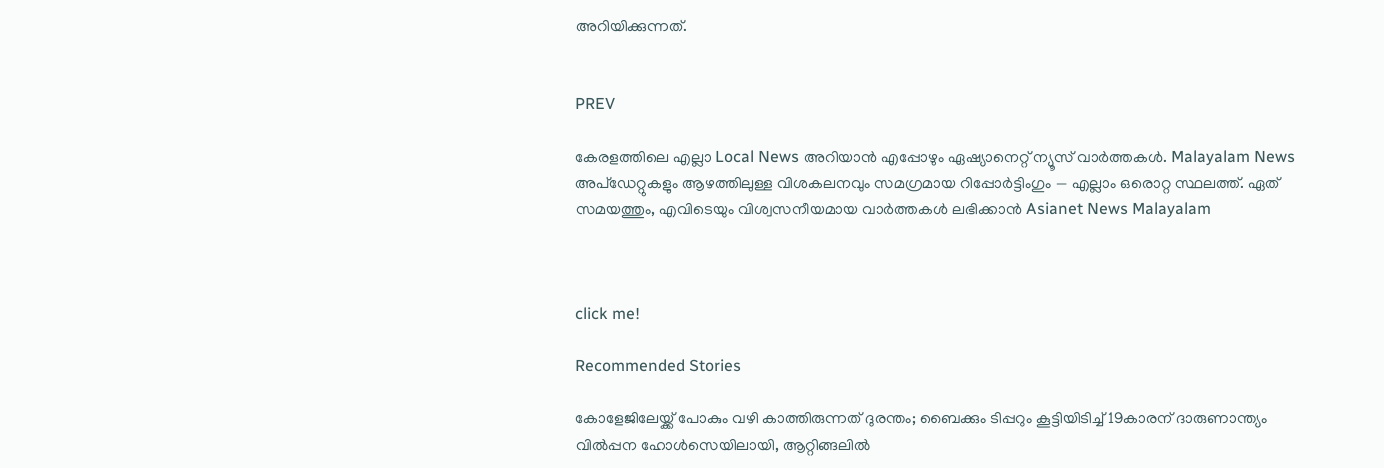അറിയിക്കുന്നത്.


PREV

കേരളത്തിലെ എല്ലാ Local News അറിയാൻ എപ്പോഴും ഏഷ്യാനെറ്റ് ന്യൂസ് വാർത്തകൾ. Malayalam News  അപ്‌ഡേറ്റുകളും ആഴത്തിലുള്ള വിശകലനവും സമഗ്രമായ റിപ്പോർട്ടിംഗും — എല്ലാം ഒരൊറ്റ സ്ഥലത്ത്. ഏത് സമയത്തും, എവിടെയും വിശ്വസനീയമായ വാർത്തകൾ ലഭിക്കാൻ Asianet News Malayalam



click me!

Recommended Stories

കോളേജിലേയ്ക്ക് പോകും വഴി കാത്തിരുന്നത് ദുരന്തം; ബൈക്കും ടിപ്പറും കൂട്ടിയിടിച്ച് 19കാരന് ദാരുണാന്ത്യം
വിൽപ്പന ഹോൾസെയിലായി, ആറ്റിങ്ങലിൽ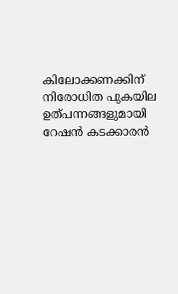കിലോക്കണക്കിന് നിരോധിത പുകയില ഉത്പന്നങ്ങളുമായി റേഷൻ കടക്കാരൻ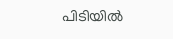പിടിയിൽ